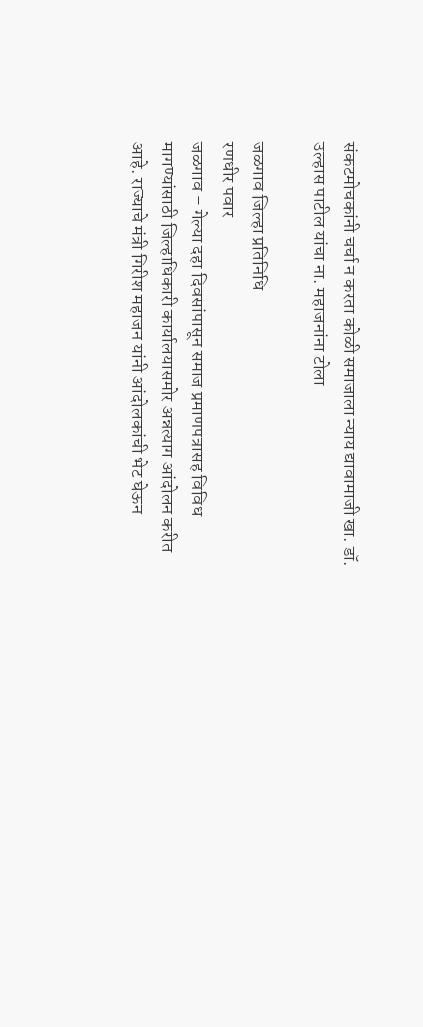संकटमोचकांनी चर्चा न करता कोळी समाजाला न्याय द्यावामाजी खा. डॉ. उल्हास पाटील यांचा ना. महाजनांना टोला

जळगाव जिल्हा प्रतिनिधि
रणधीर पवार
जळगाव – गेल्या दहा दिवसांपासून समाज प्रमाणपत्रासह विविध मागण्यांसाठी जिल्हाधिकारी कार्यालयासमोर अन्नत्याग आंदोलन करीत आहे. राज्याचे मंत्री गिरीश महाजन यांनी आंदोलकांची भेट घेऊन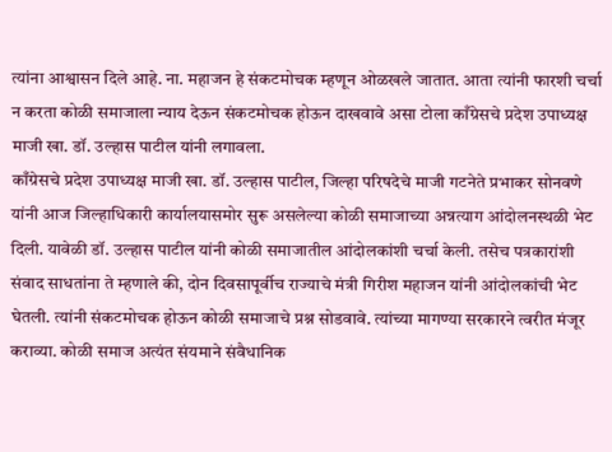त्यांना आश्वासन दिले आहे. ना. महाजन हे संकटमोचक म्हणून ओळखले जातात. आता त्यांनी फारशी चर्चा न करता कोळी समाजाला न्याय देऊन संकटमोचक होऊन दाखवावे असा टोला काँग्रेसचे प्रदेश उपाध्यक्ष माजी खा. डॉ. उल्हास पाटील यांनी लगावला.
काँग्रेसचे प्रदेश उपाध्यक्ष माजी खा. डॉ. उल्हास पाटील, जिल्हा परिषदेचे माजी गटनेते प्रभाकर सोनवणे यांनी आज जिल्हाधिकारी कार्यालयासमोर सुरू असलेल्या कोळी समाजाच्या अन्नत्याग आंदोलनस्थळी भेट दिली. यावेळी डॉ. उल्हास पाटील यांनी कोळी समाजातील आंदोलकांशी चर्चा केली. तसेच पत्रकारांशी संवाद साधतांना ते म्हणाले की, दोन दिवसापूर्वीच राज्याचे मंत्री गिरीश महाजन यांनी आंदोलकांची भेट घेतली. त्यांनी संकटमोचक होऊन कोळी समाजाचे प्रश्न सोडवावे. त्यांच्या मागण्या सरकारने त्वरीत मंजूर कराव्या. कोळी समाज अत्यंत संयमाने संवैधानिक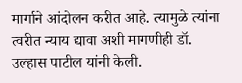मार्गाने आंदोलन करीत आहे. त्यामुळे त्यांना त्वरीत न्याय द्यावा अशी मागणीही डॉ. उल्हास पाटील यांनी केली.